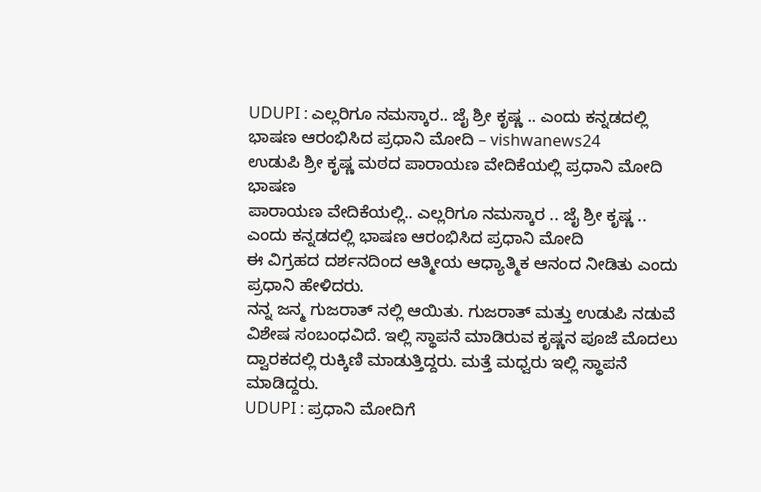UDUPI : ಎಲ್ಲರಿಗೂ ನಮಸ್ಕಾರ.. ಜೈ ಶ್ರೀ ಕೃಷ್ಣ .. ಎಂದು ಕನ್ನಡದಲ್ಲಿ ಭಾಷಣ ಆರಂಭಿಸಿದ ಪ್ರಧಾನಿ ಮೋದಿ – vishwanews24
ಉಡುಪಿ ಶ್ರೀ ಕೃಷ್ಣ ಮಠದ ಪಾರಾಯಣ ವೇದಿಕೆಯಲ್ಲಿ ಪ್ರಧಾನಿ ಮೋದಿ ಭಾಷಣ
ಪಾರಾಯಣ ವೇದಿಕೆಯಲ್ಲಿ.. ಎಲ್ಲರಿಗೂ ನಮಸ್ಕಾರ .. ಜೈ ಶ್ರೀ ಕೃಷ್ಣ .. ಎಂದು ಕನ್ನಡದಲ್ಲಿ ಭಾಷಣ ಆರಂಭಿಸಿದ ಪ್ರಧಾನಿ ಮೋದಿ
ಈ ವಿಗ್ರಹದ ದರ್ಶನದಿಂದ ಆತ್ಮೀಯ ಆಧ್ಯಾತ್ಮಿಕ ಆನಂದ ನೀಡಿತು ಎಂದು ಪ್ರಧಾನಿ ಹೇಳಿದರು.
ನನ್ನ ಜನ್ಮ ಗುಜರಾತ್ ನಲ್ಲಿ ಆಯಿತು. ಗುಜರಾತ್ ಮತ್ತು ಉಡುಪಿ ನಡುವೆ ವಿಶೇಷ ಸಂಬಂಧವಿದೆ. ಇಲ್ಲಿ ಸ್ಥಾಪನೆ ಮಾಡಿರುವ ಕೃಷ್ಣನ ಪೂಜೆ ಮೊದಲು ದ್ವಾರಕದಲ್ಲಿ ರುಕ್ಕಿಣಿ ಮಾಡುತ್ತಿದ್ದರು. ಮತ್ತೆ ಮಧ್ವರು ಇಲ್ಲಿ ಸ್ಥಾಪನೆ ಮಾಡಿದ್ದರು.
UDUPI : ಪ್ರಧಾನಿ ಮೋದಿಗೆ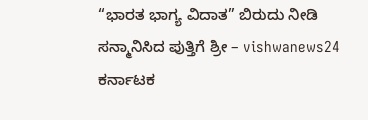“ಭಾರತ ಭಾಗ್ಯ ವಿದಾತ” ಬಿರುದು ನೀಡಿ ಸನ್ಮಾನಿಸಿದ ಪುತ್ತಿಗೆ ಶ್ರೀ – vishwanews24
ಕರ್ನಾಟಕ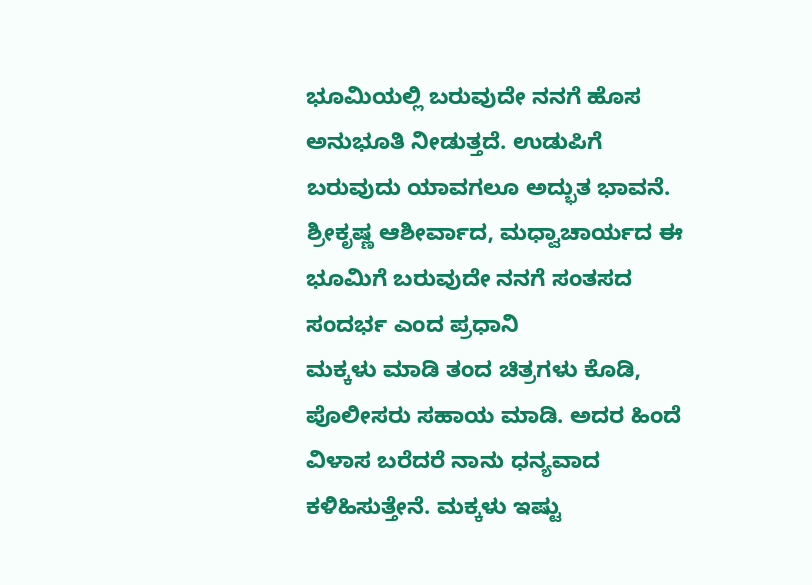ಭೂಮಿಯಲ್ಲಿ ಬರುವುದೇ ನನಗೆ ಹೊಸ ಅನುಭೂತಿ ನೀಡುತ್ತದೆ. ಉಡುಪಿಗೆ ಬರುವುದು ಯಾವಗಲೂ ಅದ್ಭುತ ಭಾವನೆ.
ಶ್ರೀಕೃಷ್ಣ ಆಶೀರ್ವಾದ, ಮಧ್ವಾಚಾರ್ಯದ ಈ ಭೂಮಿಗೆ ಬರುವುದೇ ನನಗೆ ಸಂತಸದ ಸಂದರ್ಭ ಎಂದ ಪ್ರಧಾನಿ
ಮಕ್ಕಳು ಮಾಡಿ ತಂದ ಚಿತ್ರಗಳು ಕೊಡಿ, ಪೊಲೀಸರು ಸಹಾಯ ಮಾಡಿ. ಅದರ ಹಿಂದೆ ವಿಳಾಸ ಬರೆದರೆ ನಾನು ಧನ್ಯವಾದ ಕಳಿಹಿಸುತ್ತೇನೆ. ಮಕ್ಕಳು ಇಷ್ಟು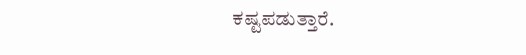ಕಷ್ಟಪಡುತ್ತಾರೆ.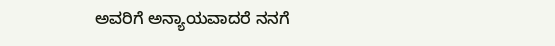ಅವರಿಗೆ ಅನ್ಯಾಯವಾದರೆ ನನಗೆ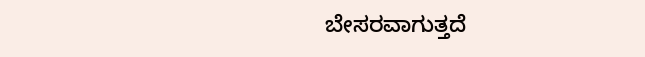ಬೇಸರವಾಗುತ್ತದೆ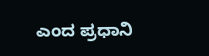ಎಂದ ಪ್ರಧಾನಿ